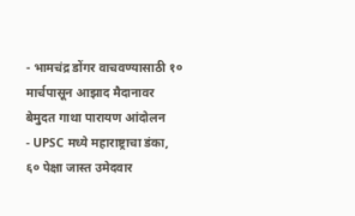- भामचंद्र डोंगर वाचवण्यासाठी १० मार्चपासून आझाद मैदानावर बेमुदत गाथा पारायण आंदोलन
- UPSC मध्ये महाराष्ट्राचा डंका, ६० पेक्षा जास्त उमेदवार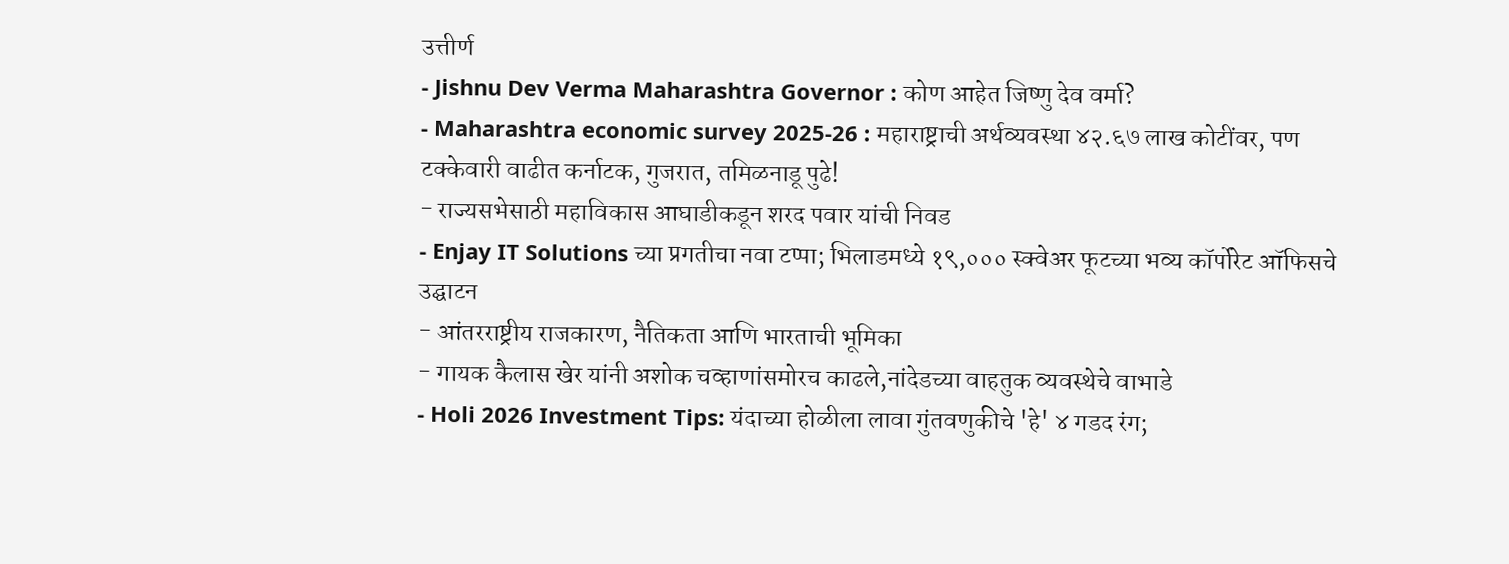उत्तीर्ण
- Jishnu Dev Verma Maharashtra Governor : कोण आहेत जिष्णु देव वर्मा?
- Maharashtra economic survey 2025-26 : महाराष्ट्राची अर्थव्यवस्था ४२.६७ लाख कोटींवर, पण टक्केवारी वाढीत कर्नाटक, गुजरात, तमिळनाडू पुढे!
- राज्यसभेसाठी महाविकास आघाडीकडून शरद पवार यांची निवड
- Enjay IT Solutions च्या प्रगतीचा नवा टप्पा; भिलाडमध्ये १९,००० स्क्वेअर फूटच्या भव्य कॉर्पोरेट ऑफिसचे उद्घाटन
- आंतरराष्ट्रीय राजकारण, नैतिकता आणि भारताची भूमिका
- गायक कैलास खेर यांनी अशोक चव्हाणांसमोरच काढले,नांदेडच्या वाहतुक व्यवस्थेचे वाभाडे
- Holi 2026 Investment Tips: यंदाच्या होळीला लावा गुंतवणुकीचे 'हे' ४ गडद रंग;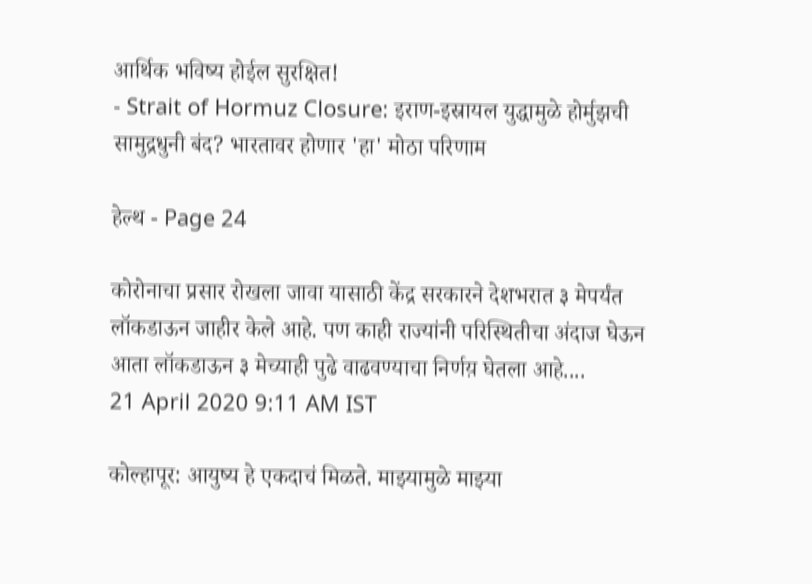आर्थिक भविष्य होईल सुरक्षित!
- Strait of Hormuz Closure: इराण-इस्रायल युद्धामुळे होर्मुझची सामुद्रधुनी बंद? भारतावर होणार 'हा' मोठा परिणाम

हेल्थ - Page 24

कोरोनाचा प्रसार रोखला जावा यासाठी केंद्र सरकारने देशभरात ३ मेपर्यंत लॉकडाऊन जाहीर केले आहे. पण काही राज्यांनी परिस्थितीचा अंदाज घेऊन आता लॉकडाऊन ३ मेच्याही पुढे वाढवण्याचा निर्णय़ घेतला आहे....
21 April 2020 9:11 AM IST

कोल्हापूर: आयुष्य हे एकदाचं मिळते. माझ्यामुळे माझ्या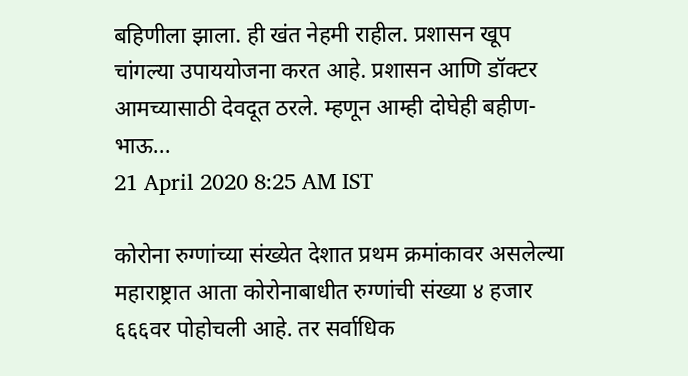बहिणीला झाला. ही खंत नेहमी राहील. प्रशासन खूप चांगल्या उपाययोजना करत आहे. प्रशासन आणि डॉक्टर आमच्यासाठी देवदूत ठरले. म्हणून आम्ही दोघेही बहीण-भाऊ...
21 April 2020 8:25 AM IST

कोरोना रुग्णांच्या संख्येत देशात प्रथम क्रमांकावर असलेल्या महाराष्ट्रात आता कोरोनाबाधीत रुग्णांची संख्या ४ हजार ६६६वर पोहोचली आहे. तर सर्वाधिक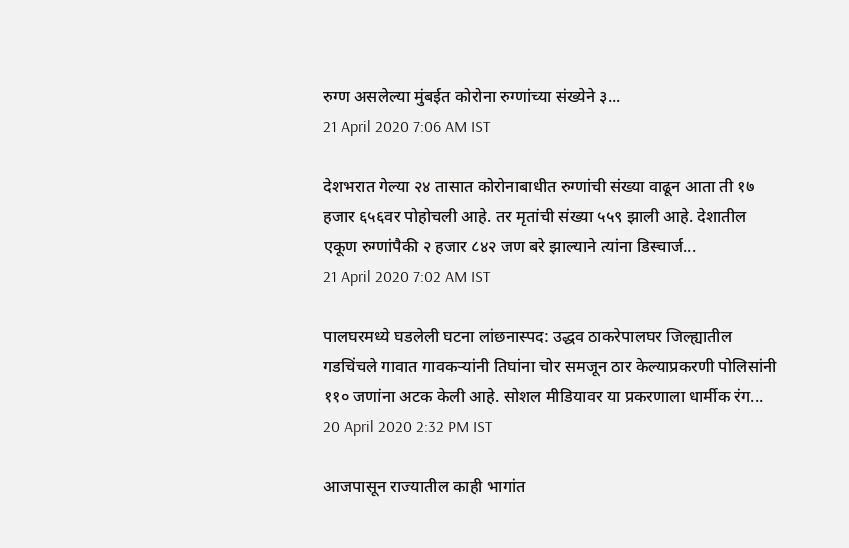रुग्ण असलेल्या मुंबईत कोरोना रुग्णांच्या संख्येने ३...
21 April 2020 7:06 AM IST

देशभरात गेल्या २४ तासात कोरोनाबाधीत रुग्णांची संख्या वाढून आता ती १७ हजार ६५६वर पोहोचली आहे. तर मृतांची संख्या ५५९ झाली आहे. देशातील एकूण रुग्णांपैकी २ हजार ८४२ जण बरे झाल्याने त्यांना डिस्चार्ज...
21 April 2020 7:02 AM IST

पालघरमध्ये घडलेली घटना लांछनास्पद: उद्धव ठाकरेपालघर जिल्ह्यातील गडचिंचले गावात गावकऱ्यांनी तिघांना चोर समजून ठार केल्याप्रकरणी पोलिसांनी ११० जणांना अटक केली आहे. सोशल मीडियावर या प्रकरणाला धार्मीक रंग...
20 April 2020 2:32 PM IST

आजपासून राज्यातील काही भागांत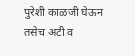पुरेशी काळजी घेऊन तसेच अटी व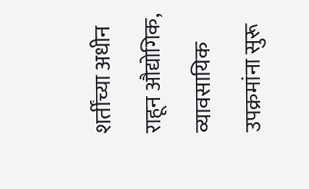शर्तींच्या अधीन राहून औद्योगिक, व्यावसायिक उपक्रमांना सुरू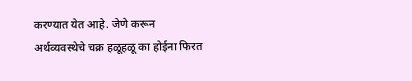करण्यात येत आहे. जेणे करून अर्थव्यवस्थेचे चक्र हळूहळू का होईना फिरत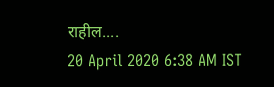राहील....
20 April 2020 6:38 AM IST